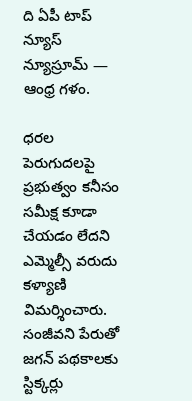ది ఏపీ టాప్ న్యూస్ న్యూస్రూమ్ — ఆంధ్ర గళం.

ధరల పెరుగుదలపై ప్రభుత్వం కనీసం సమీక్ష కూడా చేయడం లేదని ఎమ్మెల్సీ వరుదు కళ్యాణి విమర్శించారు. సంజీవని పేరుతో జగన్ పథకాలకు స్టిక్కర్లు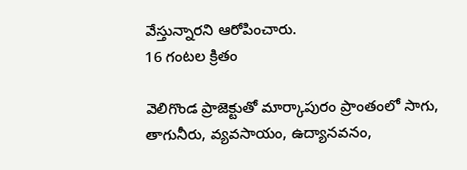వేస్తున్నారని ఆరోపించారు.
16 గంటల క్రితం

వెలిగొండ ప్రాజెక్టుతో మార్కాపురం ప్రాంతంలో సాగు, తాగునీరు, వ్యవసాయం, ఉద్యానవనం,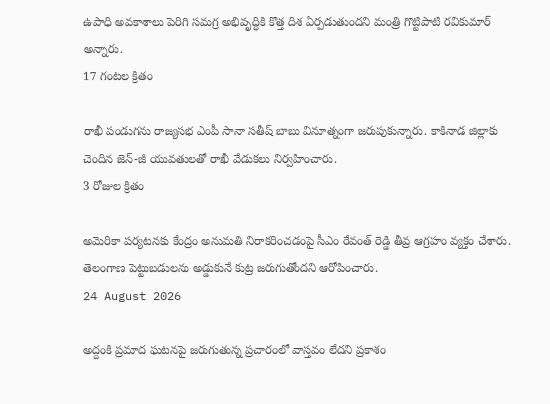ఉపాధి అవకాశాలు పెరిగి సమగ్ర అభివృద్ధికి కొత్త దిశ ఏర్పడుతుందని మంత్రి గొట్టిపాటి రవికుమార్ అన్నారు.
17 గంటల క్రితం

రాఖీ పండుగను రాజ్యసభ ఎంపీ సానా సతీష్ బాబు వినూత్నంగా జరుపుకున్నారు. కాకినాడ జిల్లాకు చెందిన జెన్-జీ యువతులతో రాఖీ వేడుకలు నిర్వహించారు.
3 రోజుల క్రితం

అమెరికా పర్యటనకు కేంద్రం అనుమతి నిరాకరించడంపై సీఎం రేవంత్ రెడ్డి తీవ్ర ఆగ్రహం వ్యక్తం చేశారు. తెలంగాణ పెట్టుబడులను అడ్డుకునే కుట్ర జరుగుతోందని ఆరోపించారు.
24 August 2026

అద్దంకి ప్రమాద ఘటనపై జరుగుతున్న ప్రచారంలో వాస్తవం లేదని ప్రకాశం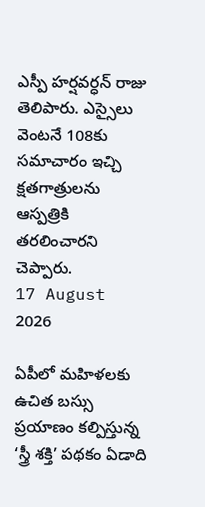ఎస్పీ హర్షవర్ధన్ రాజు తెలిపారు. ఎస్సైలు వెంటనే 108కు సమాచారం ఇచ్చి క్షతగాత్రులను ఆస్పత్రికి తరలించారని చెప్పారు.
17 August 2026

ఏపీలో మహిళలకు ఉచిత బస్సు ప్రయాణం కల్పిస్తున్న ‘స్త్రీ శక్తి’ పథకం ఏడాది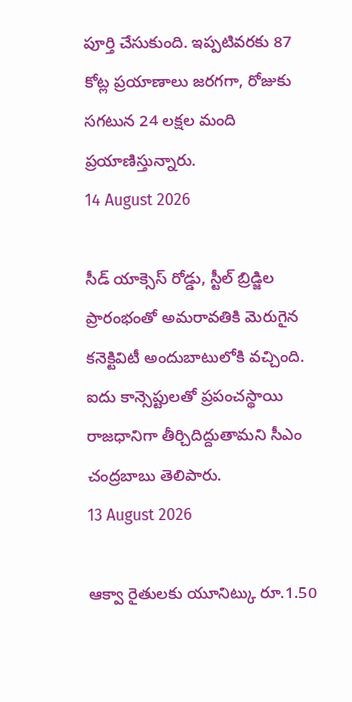పూర్తి చేసుకుంది. ఇప్పటివరకు 87 కోట్ల ప్రయాణాలు జరగగా, రోజుకు సగటున 24 లక్షల మంది ప్రయాణిస్తున్నారు.
14 August 2026

సీడ్ యాక్సెస్ రోడ్డు, స్టీల్ బ్రిడ్జిల ప్రారంభంతో అమరావతికి మెరుగైన కనెక్టివిటీ అందుబాటులోకి వచ్చింది. ఐదు కాన్సెప్టులతో ప్రపంచస్థాయి రాజధానిగా తీర్చిదిద్దుతామని సీఎం చంద్రబాబు తెలిపారు.
13 August 2026

ఆక్వా రైతులకు యూనిట్కు రూ.1.50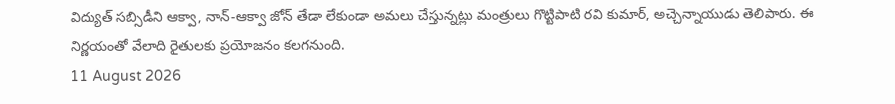విద్యుత్ సబ్సిడీని ఆక్వా, నాన్-ఆక్వా జోన్ తేడా లేకుండా అమలు చేస్తున్నట్లు మంత్రులు గొట్టిపాటి రవి కుమార్, అచ్చెన్నాయుడు తెలిపారు. ఈ నిర్ణయంతో వేలాది రైతులకు ప్రయోజనం కలగనుంది.
11 August 2026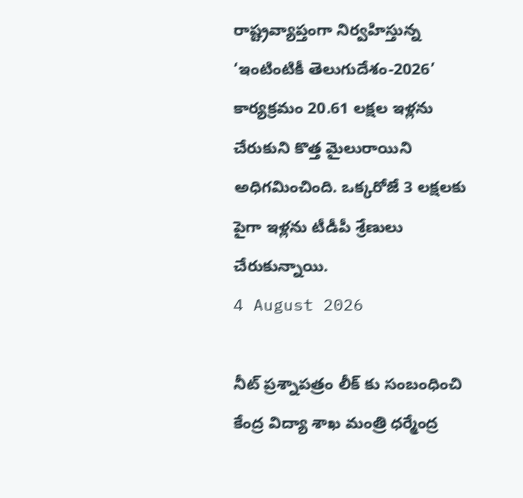రాష్ట్రవ్యాప్తంగా నిర్వహిస్తున్న ‘ఇంటింటికీ తెలుగుదేశం-2026’ కార్యక్రమం 20.61 లక్షల ఇళ్లను చేరుకుని కొత్త మైలురాయిని అధిగమించింది. ఒక్కరోజే 3 లక్షలకు పైగా ఇళ్లను టీడీపీ శ్రేణులు చేరుకున్నాయి.
4 August 2026

నీట్ ప్రశ్నాపత్రం లీక్ కు సంబంధించి కేంద్ర విద్యా శాఖ మంత్రి ధర్మేంద్ర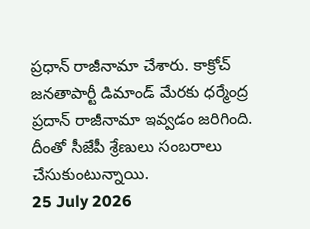ప్రధాన్ రాజీనామా చేశారు. కాక్రోచ్ జనతాపార్టీ డిమాండ్ మేరకు ధర్మేంద్ర ప్రదాన్ రాజీనామా ఇవ్వడం జరిగింది. దీంతో సీజేపీ శ్రేణులు సంబరాలు చేసుకుంటున్నాయి.
25 July 2026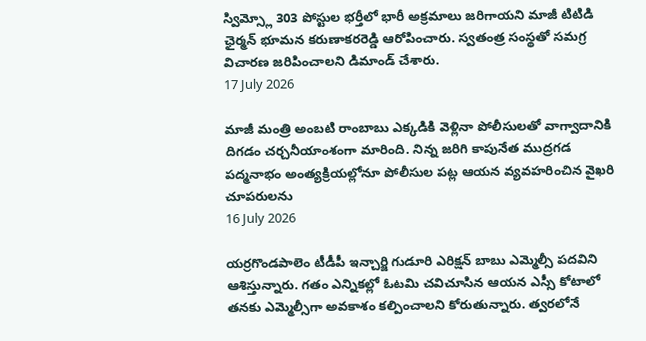స్విమ్స్లో 303 పోస్టుల భర్తీలో భారీ అక్రమాలు జరిగాయని మాజీ టిటిడి ఛైర్మన్ భూమన కరుణాకరరెడ్డి ఆరోపించారు. స్వతంత్ర సంస్థతో సమగ్ర విచారణ జరిపించాలని డిమాండ్ చేశారు.
17 July 2026

మాజీ మంత్రి అంబటి రాంబాబు ఎక్కడికి వెళ్లినా పోలీసులతో వాగ్వాదానికి దిగడం చర్చనీయాంశంగా మారింది. నిన్న జరిగి కాపునేత ముద్రగడ పద్మనాభం అంత్యక్రియల్లోనూ పోలీసుల పట్ల ఆయన వ్యవహరించిన వైఖరి చూపరులను
16 July 2026

యర్రగొండపాలెం టీడీపీ ఇన్చార్జి గుడూరి ఎరిక్షన్ బాబు ఎమ్మెల్సీ పదవిని ఆశిస్తున్నారు. గతం ఎన్నికల్లో ఓటమి చవిచూసిన ఆయన ఎస్సీ కోటాలో తనకు ఎమ్మెల్సీగా అవకాశం కల్పించాలని కోరుతున్నారు. త్వరలోనే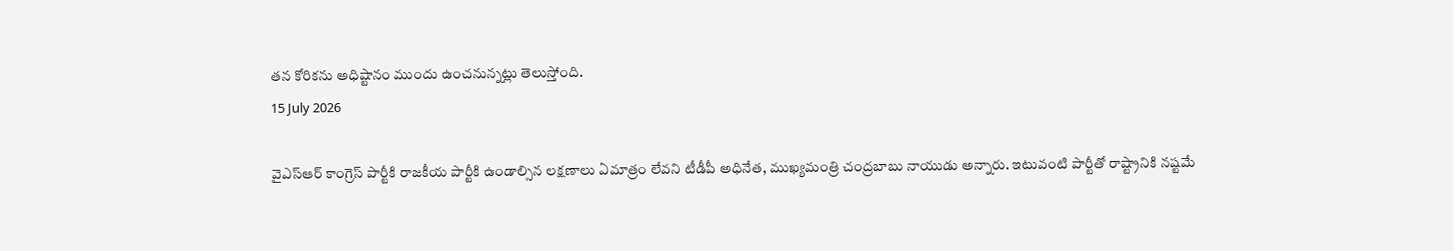తన కోరికను అధిష్టానం ముందు ఉంచనున్నట్లు తెలుస్తోంది.
15 July 2026

వైఎస్ఆర్ కాంగ్రెస్ పార్టీకి రాజకీయ పార్టీకి ఉండాల్సిన లక్షణాలు ఏమాత్రం లేవని టీడీపీ అధినేత, ముఖ్యమంత్రి చంద్రబాబు నాయుడు అన్నారు. ఇటువంటి పార్టీతో రాష్ట్రానికి నష్టమే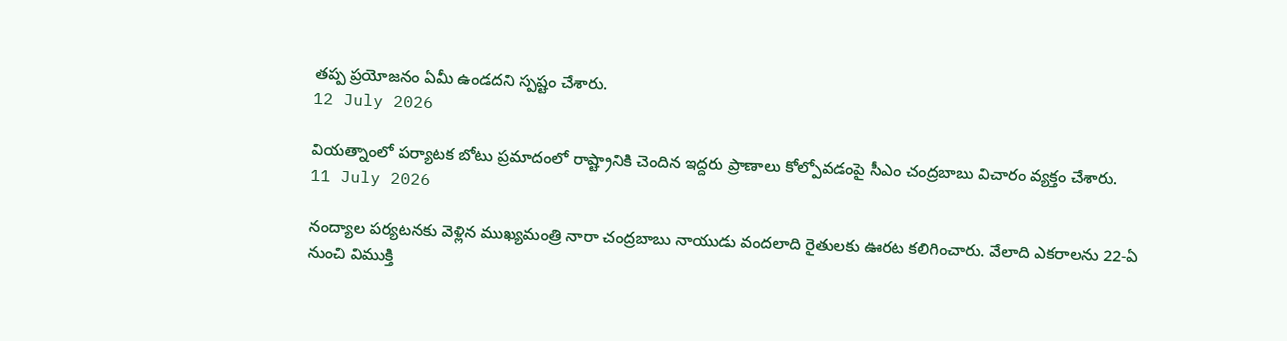తప్ప ప్రయోజనం ఏమీ ఉండదని స్పష్టం చేశారు.
12 July 2026

వియత్నాంలో పర్యాటక బోటు ప్రమాదంలో రాష్ట్రానికి చెందిన ఇద్దరు ప్రాణాలు కోల్పోవడంపై సీఎం చంద్రబాబు విచారం వ్యక్తం చేశారు.
11 July 2026

నంద్యాల పర్యటనకు వెళ్లిన ముఖ్యమంత్రి నారా చంద్రబాబు నాయుడు వందలాది రైతులకు ఊరట కలిగించారు. వేలాది ఎకరాలను 22-ఏ నుంచి విముక్తి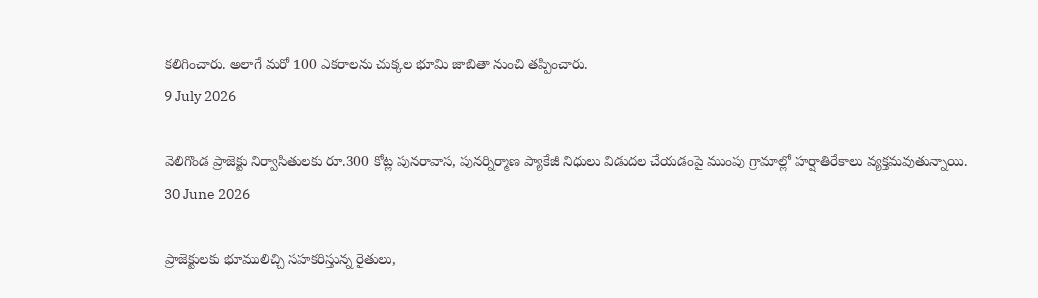కలిగించారు. అలాగే మరో 100 ఎకరాలను చుక్కల భూమి జాబితా నుంచి తప్పించారు.
9 July 2026

వెలిగొండ ప్రాజెక్టు నిర్వాసితులకు రూ.300 కోట్ల పునరావాస, పునర్నిర్మాణ ప్యాకేజీ నిధులు విడుదల చేయడంపై ముంపు గ్రామాల్లో హర్షాతిరేకాలు వ్యక్తమవుతున్నాయి.
30 June 2026

ప్రాజెక్టులకు భూములిచ్చి సహకరిస్తున్న రైతులు,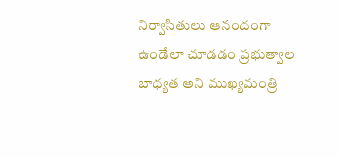నిర్వాసితులు ఆనందంగా ఉండేలా చూడడం ప్రభుత్వాల బాధ్యత అని ముఖ్యమంత్రి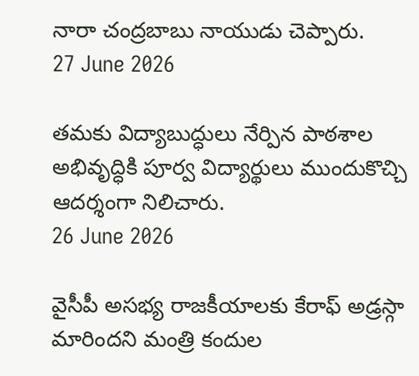నారా చంద్రబాబు నాయుడు చెప్పారు.
27 June 2026

తమకు విద్యాబుద్ధులు నేర్పిన పాఠశాల అభివృద్ధికి పూర్వ విద్యార్థులు ముందుకొచ్చి ఆదర్శంగా నిలిచారు.
26 June 2026

వైసీపీ అసభ్య రాజకీయాలకు కేరాఫ్ అడ్రస్గా మారిందని మంత్రి కందుల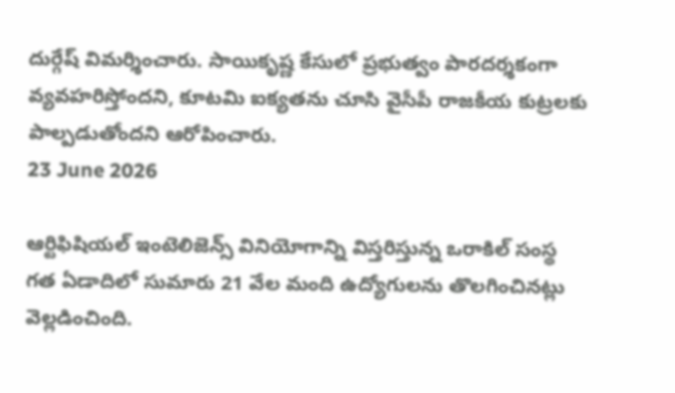దుర్గేష్ విమర్శించారు. సాయికృష్ణ కేసులో ప్రభుత్వం పారదర్శకంగా వ్యవహరిస్తోందని, కూటమి ఐక్యతను చూసి వైసీపీ రాజకీయ కుట్రలకు పాల్పడుతోందని ఆరోపించారు.
23 June 2026

ఆర్టిఫిషియల్ ఇంటెలిజెన్స్ వినియోగాన్ని విస్తరిస్తున్న ఒరాకిల్ సంస్థ గత ఏడాదిలో సుమారు 21 వేల మంది ఉద్యోగులను తొలగించినట్లు వెల్లడించింది.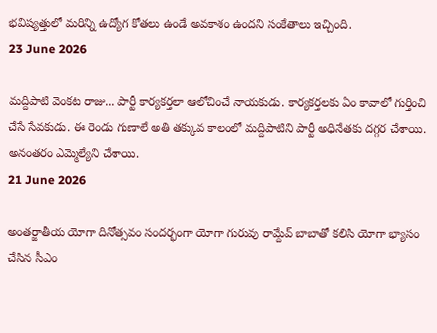భవిష్యత్తులో మరిన్ని ఉద్యోగ కోతలు ఉండే అవకాశం ఉందని సంకేతాలు ఇచ్చింది.
23 June 2026

మద్దిపాటి వెంకట రాజు... పార్టీ కార్యకర్తలా ఆలోచించే నాయకుడు. కార్యకర్తలకు ఏం కావాలో గుర్తించి చేసే సేవకుడు. ఈ రెండు గుణాలే అతి తక్కువ కాలంలో మద్దిపాటిని పార్టీ అధినేతకు దగ్గర చేశాయి. అనంతరం ఎమ్మెల్యేని చేశాయి.
21 June 2026

అంతర్జాతీయ యోగా దినోత్సవం సందర్భంగా యోగా గురువు రామ్దేవ్ బాబాతో కలిసి యోగా భ్యాసం చేసిన సీఎం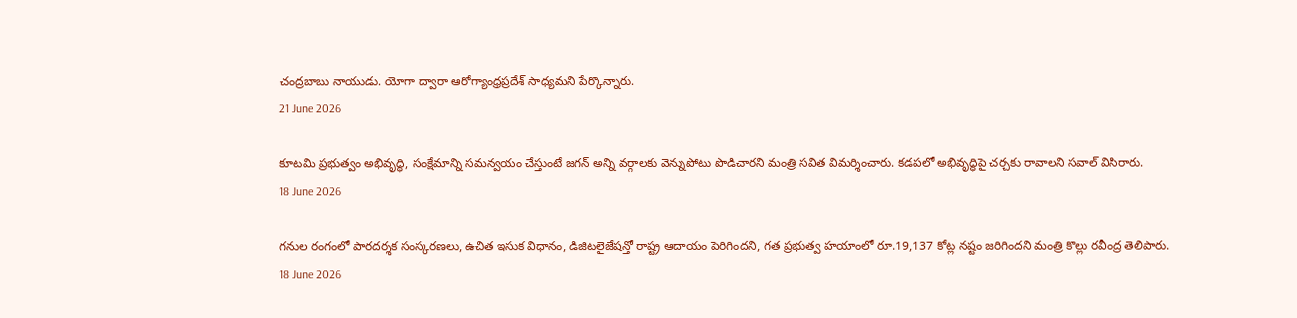చంద్రబాబు నాయుడు. యోగా ద్వారా ఆరోగ్యాంధ్రప్రదేశ్ సాధ్యమని పేర్కొన్నారు.
21 June 2026

కూటమి ప్రభుత్వం అభివృద్ధి, సంక్షేమాన్ని సమన్వయం చేస్తుంటే జగన్ అన్ని వర్గాలకు వెన్నుపోటు పొడిచారని మంత్రి సవిత విమర్శించారు. కడపలో అభివృద్ధిపై చర్చకు రావాలని సవాల్ విసిరారు.
18 June 2026

గనుల రంగంలో పారదర్శక సంస్కరణలు, ఉచిత ఇసుక విధానం, డిజిటలైజేషన్తో రాష్ట్ర ఆదాయం పెరిగిందని, గత ప్రభుత్వ హయాంలో రూ.19,137 కోట్ల నష్టం జరిగిందని మంత్రి కొల్లు రవీంద్ర తెలిపారు.
18 June 2026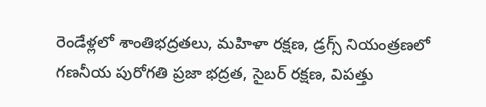రెండేళ్లలో శాంతిభద్రతలు, మహిళా రక్షణ, డ్రగ్స్ నియంత్రణలో గణనీయ పురోగతి ప్రజా భద్రత, సైబర్ రక్షణ, విపత్తు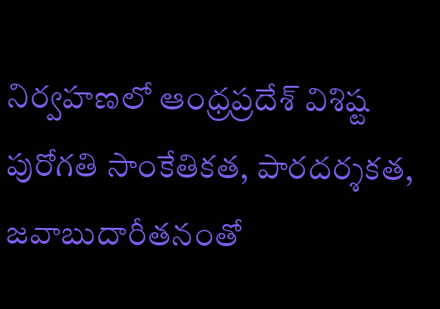నిర్వహణలో ఆంధ్రప్రదేశ్ విశిష్ట పురోగతి సాంకేతికత, పారదర్శకత, జవాబుదారీతనంతో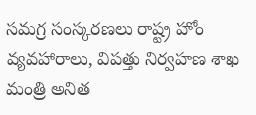సమగ్ర సంస్కరణలు రాష్ట్ర హోం వ్యవహారాలు, విపత్తు నిర్వహణ శాఖ మంత్రి అనిత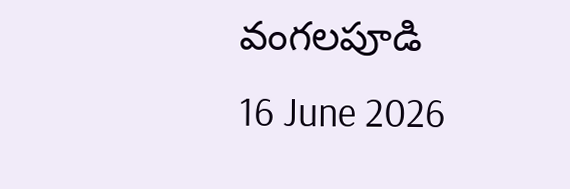వంగలపూడి
16 June 2026